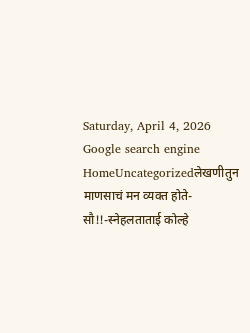Saturday, April 4, 2026
Google search engine
HomeUncategorizedलेखणीतुन माणसाचं मन व्यक्त होते-सौ!!-स्नेहलताताई कोल्हे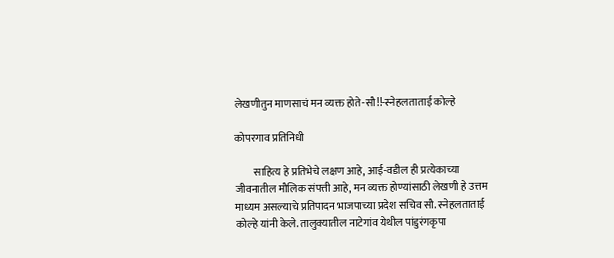लेखणीतुन माणसाचं मन व्यक्त होते-सौ!!-स्नेहलताताई कोल्हे

कोपरगाव प्रतिनिधी

         साहित्य हे प्रतिभेचे लक्षण आहे, आई-वडील ही प्रत्येकाच्या जीवनातील मौलिक संपत्ती आहे, मन व्यक्त होण्यांसाठी लेखणी हे उत्तम माध्यम असल्याचे प्रतिपादन भाजपाच्या प्रदेश सचिव सौ. स्नेहलताताई कोल्हे यांनी केले. तालुक्यातील नाटेगांव येथील पांडुरंगकृपा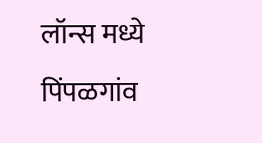लॉन्स मध्ये पिंपळगांव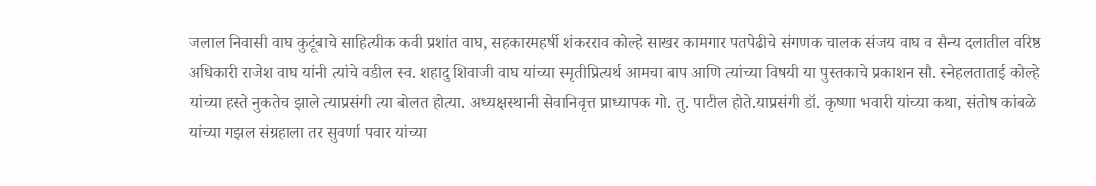जलाल निवासी वाघ कुटूंबाचे साहित्यीक कवी प्रशांत वाघ, सहकारमहर्षी शंकरराव कोल्हे साखर कामगार पतपेढीचे संगणक चालक संजय वाघ व सैन्य दलातील वरिष्ठ अधिकारी राजेश वाघ यांनी त्यांचे वडील स्व. शहादु शिवाजी वाघ यांच्या स्मृतीप्रित्यर्थ आमचा बाप आणि त्यांच्या विषयी या पुस्तकाचे प्रकाशन सौ. स्नेहलताताई कोल्हे यांच्या हस्ते नुकतेच झाले त्याप्रसंगी त्या बोलत होत्या. अध्यक्षस्थानी सेवानिवृत्त प्राध्यापक गो. तु. पाटील होते.याप्रसंगी डॉ. कृष्णा भवारी यांच्या कथा, संतोष कांबळे यांच्या गझल संग्रहाला तर सुवर्णा पवार यांच्या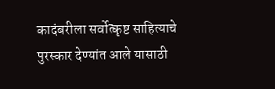कादंबरीला सर्वोत्कृष्ट साहित्याचे पुरस्कार देण्यांत आले यासाठी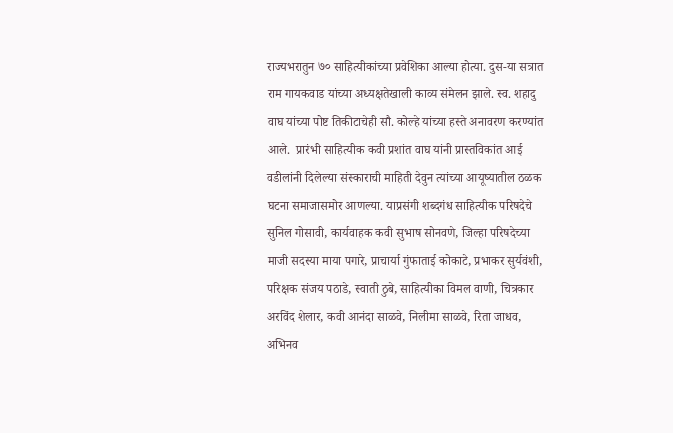राज्यभरातुन ७० साहित्यीकांच्या प्रवेशिका आल्या होत्या. दुस-या सत्रात राम गायकवाड यांच्या अध्यक्षतेखाली काव्य संमेलन झाले. स्व. शहादु वाघ यांच्या पोष्ट तिकीटाचेही सौ. कोल्हे यांच्या हस्ते अनावरण करण्यांत आले.  प्रारंभी साहित्यीक कवी प्रशांत वाघ यांनी प्रास्तविकांत आई वडीलांनी दिलेल्या संस्काराची माहिती देवुन त्यांच्या आयूष्यातील ठळक घटना समाजासमोर आणल्या. याप्रसंगी शब्दगंध साहित्यीक परिषदेचे सुनिल गोसावी, कार्यवाहक कवी सुभाष सोनवणे, जिल्हा परिषदेच्या माजी सदस्या माया पगारे, प्राचार्या गुंफाताई कोकाटे, प्रभाकर सुर्यवंशी, परिक्षक संजय पठाडे, स्वाती ठुबे, साहित्यीका विमल वाणी, चित्रकार अरविंद शेलार, कवी आनंदा साळवे, निलीमा साळवे, रिता जाधव, अभिनव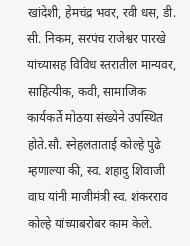खांदेशी, हेमचंद्र भवर, रवी धस, डी. सी. निकम, सरपंच राजेश्वर पारखे यांच्यासह विविध स्तरातील मान्यवर, साहित्यीक, कवी, सामाजिक कार्यकर्ते मोठया संख्येने उपस्थित होते.सौ. स्नेहलताताई कोल्हे पुढे म्हणाल्या की, स्व. शहादु शिवाजी वाघ यांनी माजीमंत्री स्व. शंकरराव कोल्हे यांच्याबरोबर काम केले.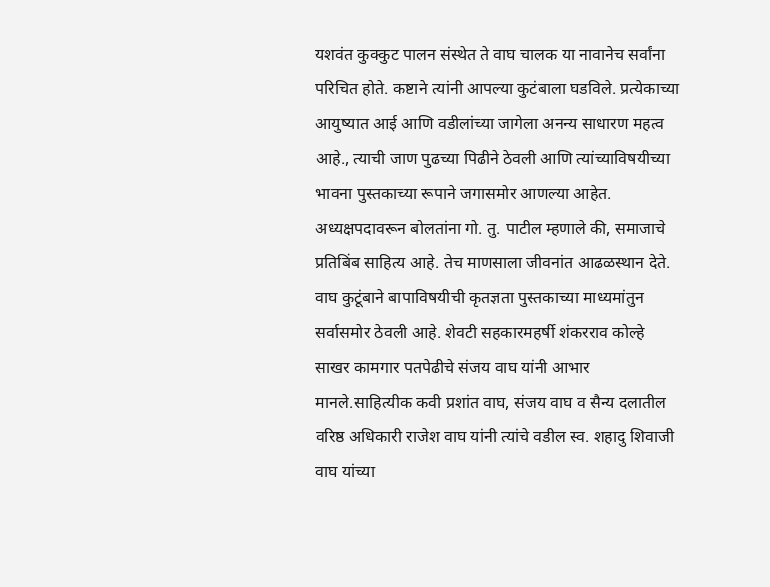यशवंत कुक्कुट पालन संस्थेत ते वाघ चालक या नावानेच सर्वांना परिचित होते. कष्टाने त्यांनी आपल्या कुटंबाला घडविले. प्रत्येकाच्या आयुष्यात आई आणि वडीलांच्या जागेला अनन्य साधारण महत्व आहे., त्याची जाण पुढच्या पिढीने ठेवली आणि त्यांच्याविषयीच्या भावना पुस्तकाच्या रूपाने जगासमोर आणल्या आहेत. अध्यक्षपदावरून बोलतांना गो. तु. पाटील म्हणाले की, समाजाचे प्रतिबिंब साहित्य आहे. तेच माणसाला जीवनांत आढळस्थान देते. वाघ कुटूंबाने बापाविषयीची कृतज्ञता पुस्तकाच्या माध्यमांतुन सर्वासमोर ठेवली आहे. शेवटी सहकारमहर्षी शंकरराव कोल्हे साखर कामगार पतपेढीचे संजय वाघ यांनी आभार मानले.साहित्यीक कवी प्रशांत वाघ, संजय वाघ व सैन्य दलातील वरिष्ठ अधिकारी राजेश वाघ यांनी त्यांचे वडील स्व. शहादु शिवाजी वाघ यांच्या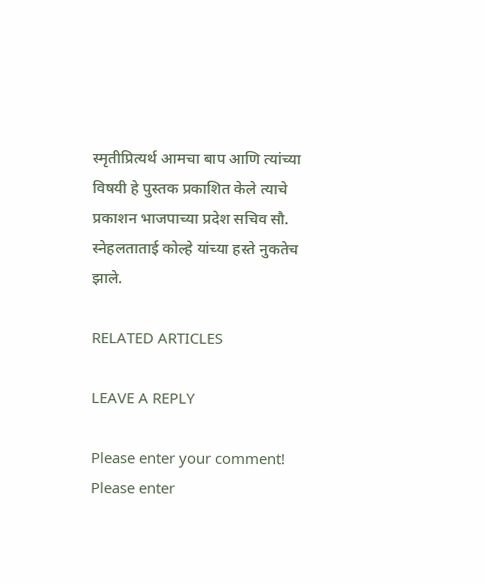स्मृतीप्रित्यर्थ आमचा बाप आणि त्यांच्या विषयी हे पुस्तक प्रकाशित केले त्याचे प्रकाशन भाजपाच्या प्रदेश सचिव सौ. स्नेहलताताई कोल्हे यांच्या हस्ते नुकतेच झाले.

RELATED ARTICLES

LEAVE A REPLY

Please enter your comment!
Please enter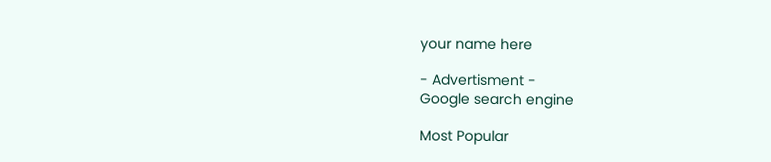your name here

- Advertisment -
Google search engine

Most Popular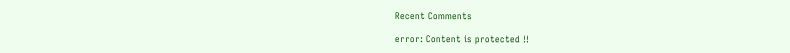Recent Comments

error: Content is protected !!